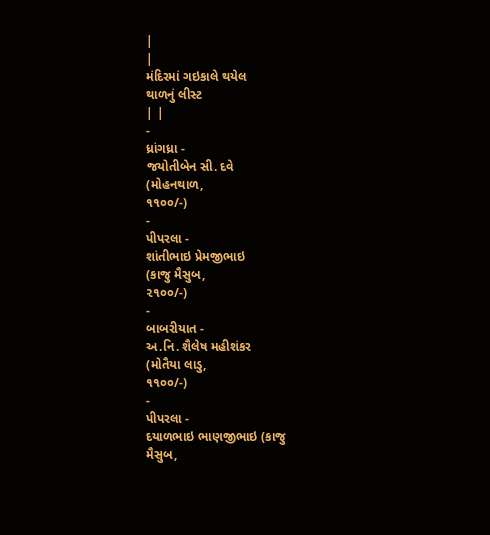|
|
મંદિરમાં ગઇકાલે થયેલ
થાળનું લીસ્ટ
| |
-
ધ્રાંગધ્રા -
જયોતીબેન સી. દવે
(મોહનથાળ,
૧૧૦૦/-)
-
પીપરલા -
શાંતીભાઇ પ્રેમજીભાઇ
(કાજુ મૈસુબ,
૨૧૦૦/-)
-
બાબરીયાત -
અ.નિ. શૈલેષ મહીશંકર
(મોતૈયા લાડુ,
૧૧૦૦/-)
-
પીપરલા -
દયાળભાઇ ભાણજીભાઇ (કાજુ
મૈસુબ,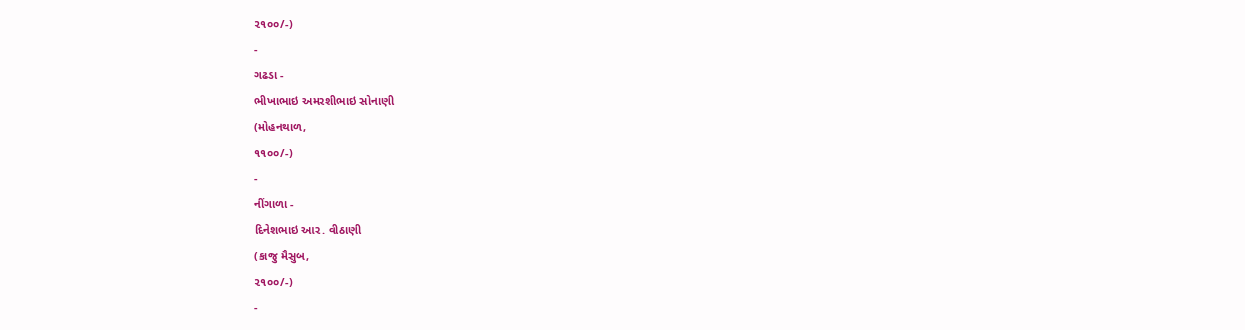૨૧૦૦/-)
-
ગઢડા -
ભીખાભાઇ અમરશીભાઇ સોનાણી
(મોહનથાળ,
૧૧૦૦/-)
-
નીંગાળા -
દિનેશભાઇ આર. વીઠાણી
(કાજુ મૈસુબ,
૨૧૦૦/-)
-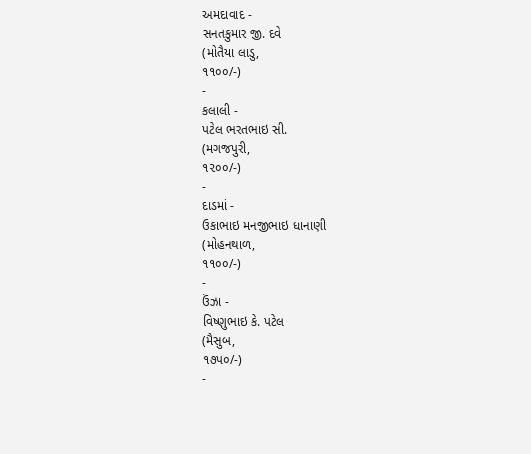અમદાવાદ -
સનતકુમાર જી. દવે
(મોતૈયા લાડુ,
૧૧૦૦/-)
-
કલાલી -
પટેલ ભરતભાઇ સી.
(મગજપુરી,
૧૨૦૦/-)
-
દાડમાં -
ઉકાભાઇ મનજીભાઇ ધાનાણી
(મોહનથાળ,
૧૧૦૦/-)
-
ઉંઝા -
વિષ્ણુભાઇ કે. પટેલ
(મૈસુબ,
૧૭પ૦/-)
-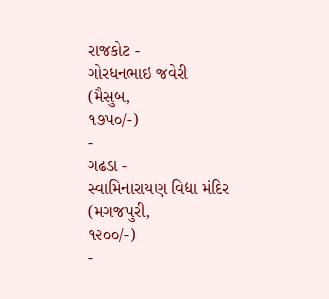રાજકોટ -
ગોરધનભાઇ જવેરી
(મૈસુબ,
૧૭પ૦/-)
-
ગઢડા -
સ્વામિનારાયણ વિદ્યા મંદિર
(મગજપુરી,
૧૨૦૦/-)
-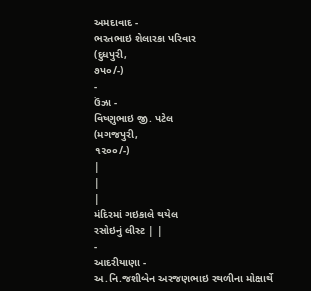અમદાવાદ -
ભરતભાઇ શેલારકા પરિવાર
(દુધપુરી,
૭પ૦/-)
-
ઉંઝા -
વિષ્ણુભાઇ જી. પટેલ
(મગજપુરી,
૧૨૦૦/-)
|
|
|
મંદિરમાં ગઇકાલે થયેલ
રસોઇનું લીસ્ટ | |
-
આદરીયાણા -
અ.નિ.જશીબેન અરજણભાઇ રથળીના મોક્ષાર્થે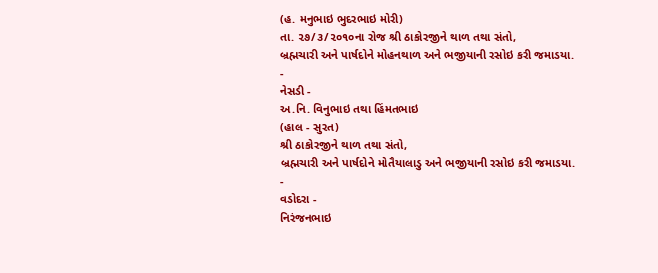(હ. મનુભાઇ ભુદરભાઇ મોરી)
તા. ૨૭/૩/૨૦૧૦ના રોજ શ્રી ઠાકોરજીને થાળ તથા સંતો,
બ્રહ્મચારી અને પાર્ષદોને મોહનથાળ અને ભજીયાની રસોઇ કરી જમાડયા.
-
નેસડી -
અ.નિ. વિનુભાઇ તથા હિંમતભાઇ
(હાલ - સુરત)
શ્રી ઠાકોરજીને થાળ તથા સંતો,
બ્રહ્મચારી અને પાર્ષદોને મોતૈયાલાડુ અને ભજીયાની રસોઇ કરી જમાડયા.
-
વડોદરા -
નિરંજનભાઇ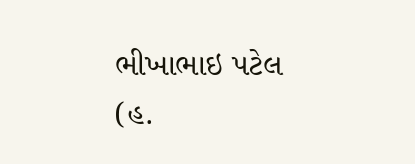ભીખાભાઇ પટેલ
(હ.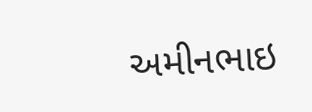અમીનભાઇ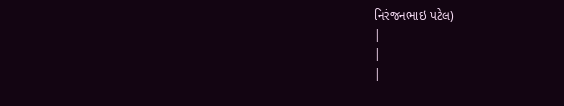નિરંજનભાઇ પટેલ)
|
|
|